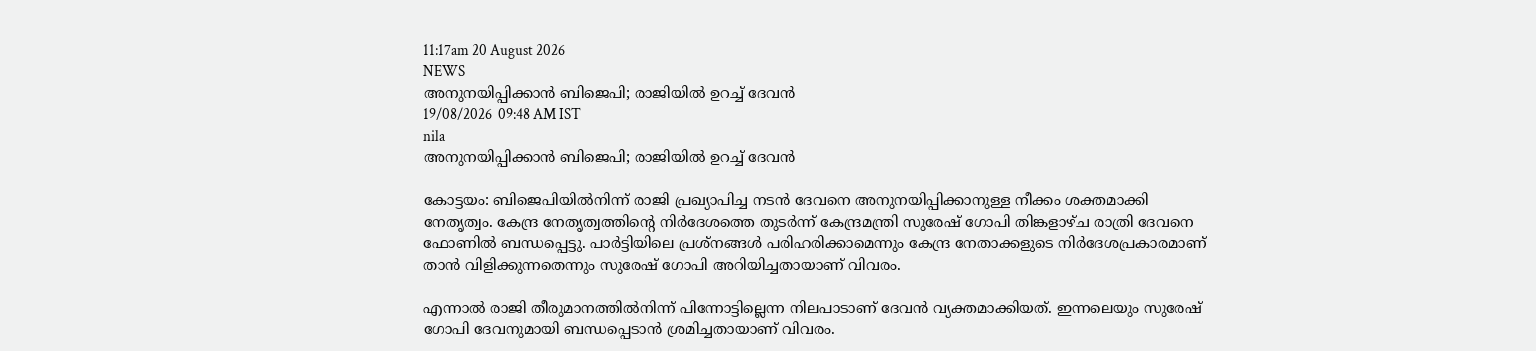11:17am 20 August 2026
NEWS
അനുനയിപ്പിക്കാൻ ബിജെപി; രാജിയിൽ ഉറച്ച് ദേവൻ
19/08/2026  09:48 AM IST
nila
അനുനയിപ്പിക്കാൻ ബിജെപി; രാജിയിൽ ഉറച്ച് ദേവൻ

കോട്ടയം: ബിജെപിയിൽനിന്ന് രാജി പ്രഖ്യാപിച്ച നടൻ ദേവനെ അനുനയിപ്പിക്കാനുള്ള നീക്കം ശക്തമാക്കി നേതൃത്വം. കേന്ദ്ര നേതൃത്വത്തിന്റെ നിർദേശത്തെ തുടർന്ന് കേന്ദ്രമന്ത്രി സുരേഷ് ഗോപി തിങ്കളാഴ്ച രാത്രി ദേവനെ ഫോണിൽ ബന്ധപ്പെട്ടു. പാർട്ടിയിലെ പ്രശ്നങ്ങൾ പരിഹരിക്കാമെന്നും കേന്ദ്ര നേതാക്കളുടെ നിർദേശപ്രകാരമാണ് താൻ വിളിക്കുന്നതെന്നും സുരേഷ് ഗോപി അറിയിച്ചതായാണ് വിവരം.

എന്നാൽ രാജി തീരുമാനത്തിൽനിന്ന് പിന്നോട്ടില്ലെന്ന നിലപാടാണ് ദേവൻ വ്യക്തമാക്കിയത്. ഇന്നലെയും സുരേഷ് ഗോപി ദേവനുമായി ബന്ധപ്പെടാൻ ശ്രമിച്ചതായാണ് വിവരം.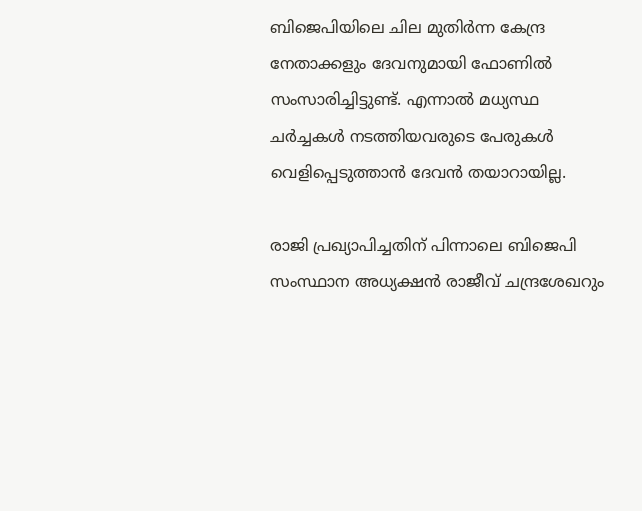ബിജെപിയിലെ ചില മുതിർന്ന കേന്ദ്ര നേതാക്കളും ദേവനുമായി ഫോണിൽ സംസാരിച്ചിട്ടുണ്ട്. എന്നാൽ മധ്യസ്ഥ ചർച്ചകൾ നടത്തിയവരുടെ പേരുകൾ വെളിപ്പെടുത്താൻ ദേവൻ തയാറായില്ല.

രാജി പ്രഖ്യാപിച്ചതിന് പിന്നാലെ ബിജെപി സംസ്ഥാന അധ്യക്ഷൻ രാജീവ് ചന്ദ്രശേഖറും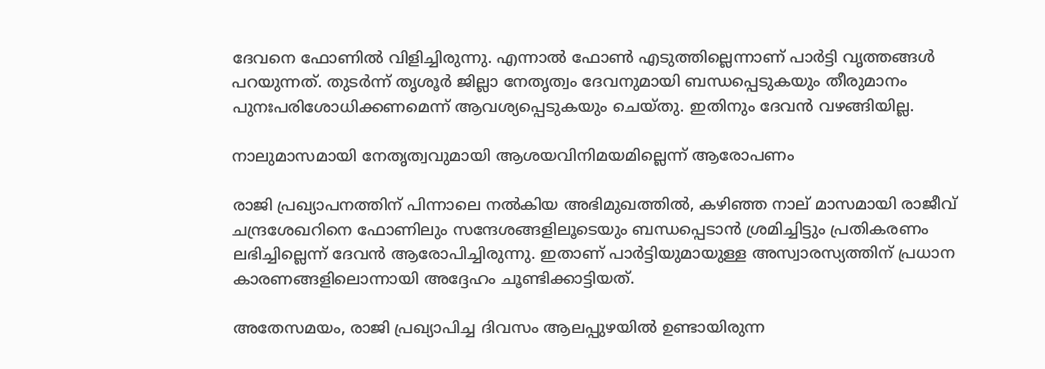ദേവനെ ഫോണിൽ വിളിച്ചിരുന്നു. എന്നാൽ ഫോൺ എടുത്തില്ലെന്നാണ് പാർട്ടി വൃത്തങ്ങൾ പറയുന്നത്. തുടർന്ന് തൃശൂർ ജില്ലാ നേതൃത്വം ദേവനുമായി ബന്ധപ്പെടുകയും തീരുമാനം പുനഃപരിശോധിക്കണമെന്ന് ആവശ്യപ്പെടുകയും ചെയ്തു. ഇതിനും ദേവൻ വഴങ്ങിയില്ല.

നാലുമാസമായി നേതൃത്വവുമായി ആശയവിനിമയമില്ലെന്ന് ആരോപണം

രാജി പ്രഖ്യാപനത്തിന് പിന്നാലെ നൽകിയ അഭിമുഖത്തിൽ, കഴിഞ്ഞ നാല് മാസമായി രാജീവ് ചന്ദ്രശേഖറിനെ ഫോണിലും സന്ദേശങ്ങളിലൂടെയും ബന്ധപ്പെടാൻ ശ്രമിച്ചിട്ടും പ്രതികരണം ലഭിച്ചില്ലെന്ന് ദേവൻ ആരോപിച്ചിരുന്നു. ഇതാണ് പാർട്ടിയുമായുള്ള അസ്വാരസ്യത്തിന് പ്രധാന കാരണങ്ങളിലൊന്നായി അദ്ദേഹം ചൂണ്ടിക്കാട്ടിയത്.

അതേസമയം, രാജി പ്രഖ്യാപിച്ച ദിവസം ആലപ്പുഴയിൽ ഉണ്ടായിരുന്ന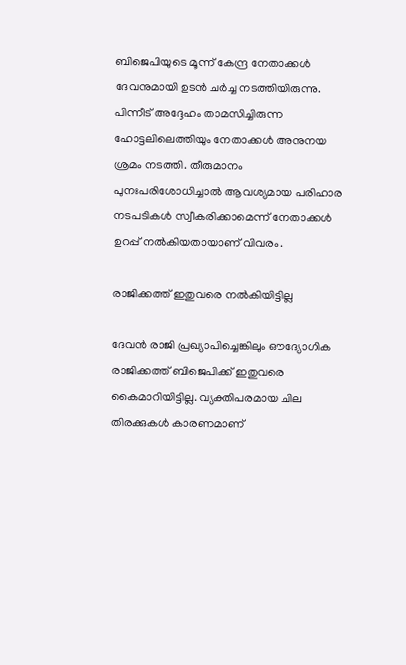ബിജെപിയുടെ മൂന്ന് കേന്ദ്ര നേതാക്കൾ ദേവനുമായി ഉടൻ ചർച്ച നടത്തിയിരുന്നു. പിന്നീട് അദ്ദേഹം താമസിച്ചിരുന്ന ഹോട്ടലിലെത്തിയും നേതാക്കൾ അനുനയ ശ്രമം നടത്തി. തീരുമാനം പുനഃപരിശോധിച്ചാൽ ആവശ്യമായ പരിഹാര നടപടികൾ സ്വീകരിക്കാമെന്ന് നേതാക്കൾ ഉറപ്പ് നൽകിയതായാണ് വിവരം.

രാജിക്കത്ത് ഇതുവരെ നൽകിയിട്ടില്ല

ദേവൻ രാജി പ്രഖ്യാപിച്ചെങ്കിലും ഔദ്യോഗിക രാജിക്കത്ത് ബിജെപിക്ക് ഇതുവരെ കൈമാറിയിട്ടില്ല. വ്യക്തിപരമായ ചില തിരക്കുകൾ കാരണമാണ്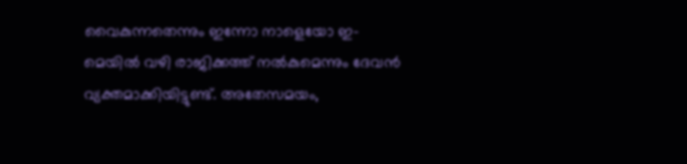വൈകുന്നതെന്നും ഇന്നോ നാളെയോ ഇ-മെയിൽ വഴി രാജിക്കത്ത് നൽകുമെന്നും ദേവൻ വ്യക്തമാക്കിയിട്ടുണ്ട്. അതേസമയം,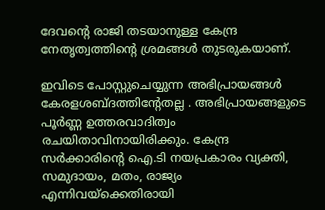ദേവന്റെ രാജി തടയാനുള്ള കേന്ദ്ര നേതൃത്വത്തിന്റെ ശ്രമങ്ങൾ തുടരുകയാണ്.

ഇവിടെ പോസ്റ്റുചെയ്യുന്ന അഭിപ്രായങ്ങള്‍ കേരളശബ്‌ദത്തിന്റേതല്ല . അഭിപ്രായങ്ങളുടെ പൂര്‍ണ്ണ ഉത്തരവാദിത്വം രചയിതാവിനായിരിക്കും. കേന്ദ്ര സർക്കാരിന്റെ ഐ.ടി നയപ്രകാരം വ്യക്തി, സമുദായം, മതം, രാജ്യം എന്നിവയ്ക്കെതിരായി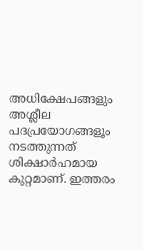അധിക്ഷേപങ്ങളും അശ്ലീല പദപ്രയോഗങ്ങളൂം നടത്തുന്നത് ശിക്ഷാര്‍ഹമായ കുറ്റമാണ്. ഇത്തരം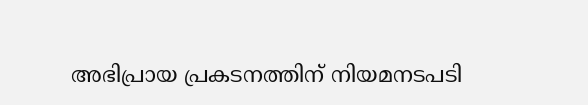അഭിപ്രായ പ്രകടനത്തിന് നിയമനടപടി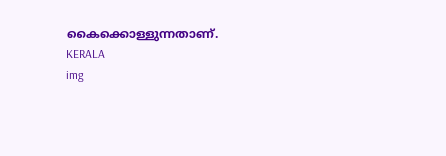കൈക്കൊള്ളുന്നതാണ്.
KERALA
img